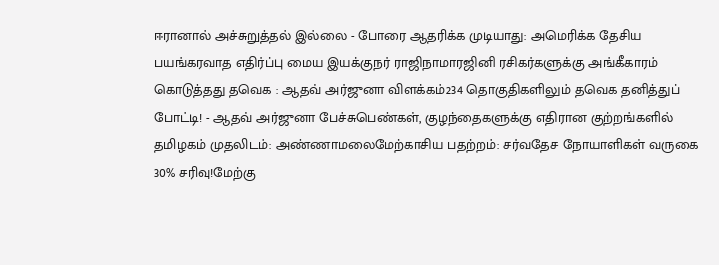ஈரானால் அச்சுறுத்தல் இல்லை - போரை ஆதரிக்க முடியாது: அமெரிக்க தேசிய பயங்கரவாத எதிர்ப்பு மைய இயக்குநர் ராஜிநாமாரஜினி ரசிகர்களுக்கு அங்கீகாரம் கொடுத்தது தவெக : ஆதவ் அர்ஜுனா விளக்கம்234 தொகுதிகளிலும் தவெக தனித்துப் போட்டி! - ஆதவ் அர்ஜுனா பேச்சுபெண்கள், குழந்தைகளுக்கு எதிரான குற்றங்களில் தமிழகம் முதலிடம்: அண்ணாமலைமேற்காசிய பதற்றம்: சர்வதேச நோயாளிகள் வருகை 30% சரிவு!மேற்கு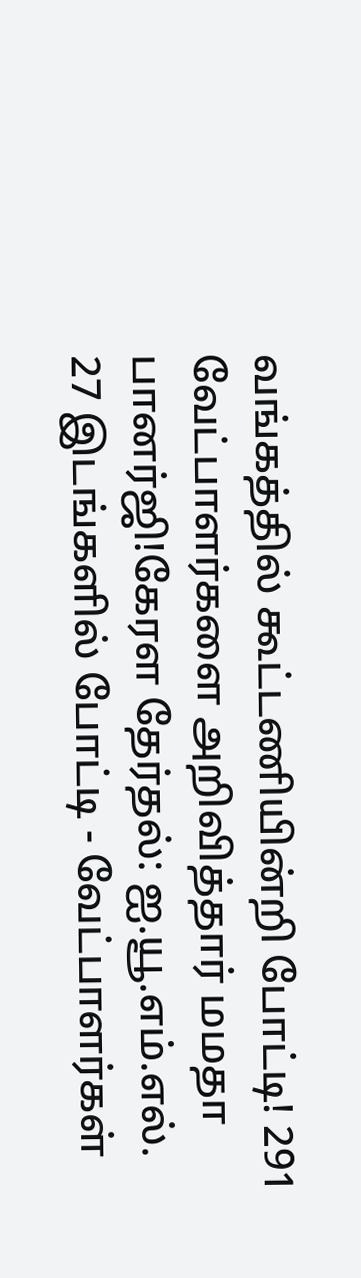வங்கத்தில் கூட்டணியின்றி போட்டி! 291 வேட்பாளர்களை அறிவித்தார் மமதா பானர்ஜி!கேரள தேர்தல்: ஐ.யூ.எம்.எல். 27 இடங்களில் போட்டி - வேட்பாளர்கள்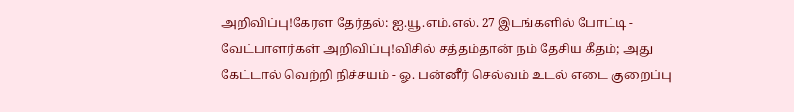அறிவிப்பு!கேரள தேர்தல்: ஐ.யூ.எம்.எல். 27 இடங்களில் போட்டி - வேட்பாளர்கள் அறிவிப்பு!விசில் சத்தம்தான் நம் தேசிய கீதம்; அது கேட்டால் வெற்றி நிச்சயம் - ஓ. பன்னீர் செல்வம் உடல் எடை குறைப்பு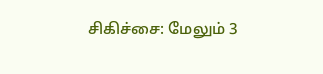சிகிச்சை: மேலும் 3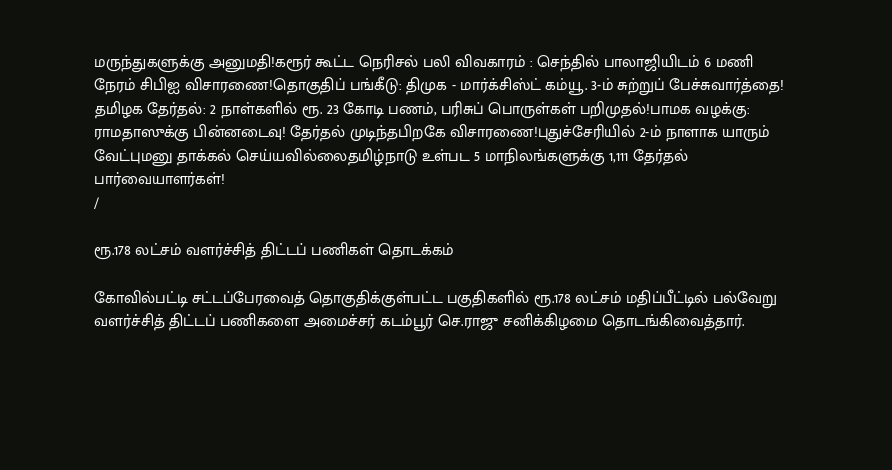மருந்துகளுக்கு அனுமதி!கரூர் கூட்ட நெரிசல் பலி விவகாரம் : செந்தில் பாலாஜியிடம் 6 மணி நேரம் சிபிஐ விசாரணை!தொகுதிப் பங்கீடு: திமுக - மார்க்சிஸ்ட் கம்யூ. 3-ம் சுற்றுப் பேச்சுவார்த்தை! தமிழக தேர்தல்: 2 நாள்களில் ரூ. 23 கோடி பணம், பரிசுப் பொருள்கள் பறிமுதல்!பாமக வழக்கு: ராமதாஸுக்கு பின்னடைவு! தேர்தல் முடிந்தபிறகே விசாரணை!புதுச்சேரியில் 2-ம் நாளாக யாரும் வேட்புமனு தாக்கல் செய்யவில்லைதமிழ்நாடு உள்பட 5 மாநிலங்களுக்கு 1,111 தேர்தல் பார்வையாளர்கள்!
/

ரூ.178 லட்சம் வளர்ச்சித் திட்டப் பணிகள் தொடக்கம்

கோவில்பட்டி சட்டப்பேரவைத் தொகுதிக்குள்பட்ட பகுதிகளில் ரூ.178 லட்சம் மதிப்பீட்டில் பல்வேறு வளர்ச்சித் திட்டப் பணிகளை அமைச்சர் கடம்பூர் செ.ராஜு சனிக்கிழமை தொடங்கிவைத்தார்.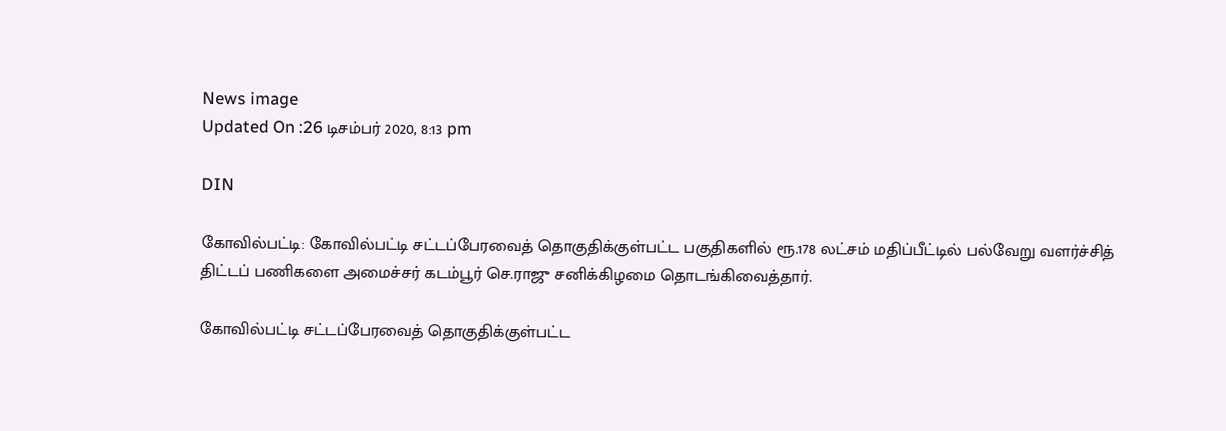News image
Updated On :26 டிசம்பர் 2020, 8:13 pm

DIN

கோவில்பட்டி: கோவில்பட்டி சட்டப்பேரவைத் தொகுதிக்குள்பட்ட பகுதிகளில் ரூ.178 லட்சம் மதிப்பீட்டில் பல்வேறு வளர்ச்சித் திட்டப் பணிகளை அமைச்சர் கடம்பூர் செ.ராஜு சனிக்கிழமை தொடங்கிவைத்தார்.

கோவில்பட்டி சட்டப்பேரவைத் தொகுதிக்குள்பட்ட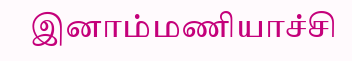இனாம்மணியாச்சி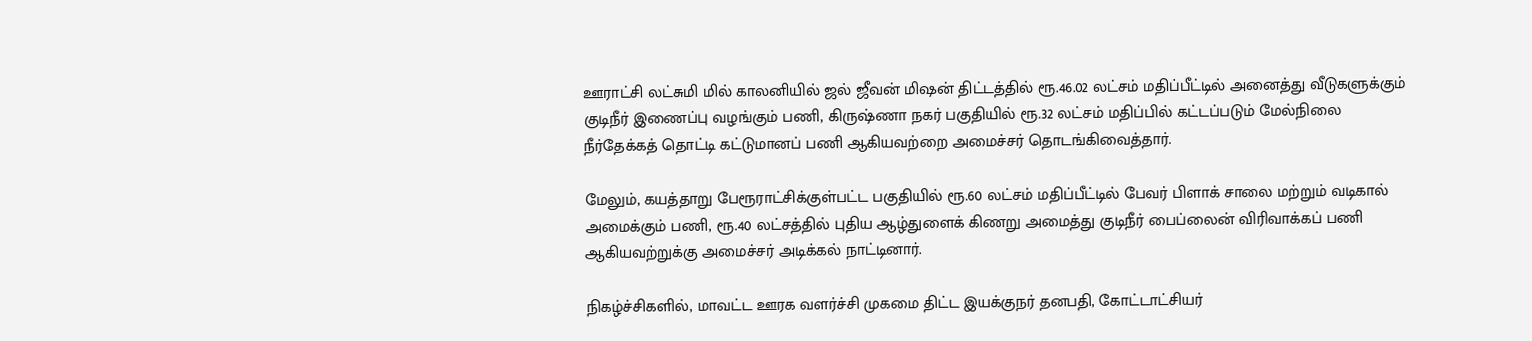ஊராட்சி லட்சுமி மில் காலனியில் ஜல் ஜீவன் மிஷன் திட்டத்தில் ரூ.46.02 லட்சம் மதிப்பீட்டில் அனைத்து வீடுகளுக்கும் குடிநீர் இணைப்பு வழங்கும் பணி, கிருஷ்ணா நகர் பகுதியில் ரூ.32 லட்சம் மதிப்பில் கட்டப்படும் மேல்நிலை நீர்தேக்கத் தொட்டி கட்டுமானப் பணி ஆகியவற்றை அமைச்சர் தொடங்கிவைத்தார்.

மேலும், கயத்தாறு பேரூராட்சிக்குள்பட்ட பகுதியில் ரூ.60 லட்சம் மதிப்பீட்டில் பேவர் பிளாக் சாலை மற்றும் வடிகால் அமைக்கும் பணி, ரூ.40 லட்சத்தில் புதிய ஆழ்துளைக் கிணறு அமைத்து குடிநீர் பைப்லைன் விரிவாக்கப் பணி ஆகியவற்றுக்கு அமைச்சர் அடிக்கல் நாட்டினார்.

நிகழ்ச்சிகளில், மாவட்ட ஊரக வளர்ச்சி முகமை திட்ட இயக்குநர் தனபதி, கோட்டாட்சியர்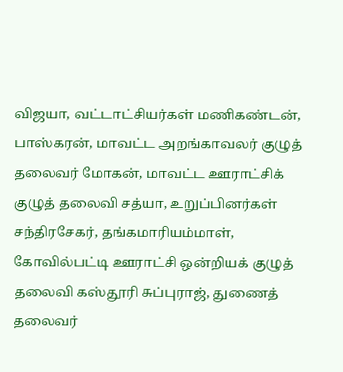விஜயா, வட்டாட்சியர்கள் மணிகண்டன், பாஸ்கரன், மாவட்ட அறங்காவலர் குழுத் தலைவர் மோகன், மாவட்ட ஊராட்சிக் குழுத் தலைவி சத்யா, உறுப்பினர்கள் சந்திரசேகர், தங்கமாரியம்மாள், கோவில்பட்டி ஊராட்சி ஒன்றியக் குழுத் தலைவி கஸ்தூரி சுப்புராஜ், துணைத் தலைவர்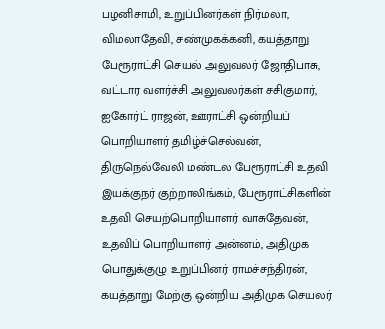பழனிசாமி, உறுப்பினர்கள் நிர்மலா, விமலாதேவி, சண்முகக்கனி, கயத்தாறு பேரூராட்சி செயல் அலுவலர் ஜோதிபாசு, வட்டார வளர்ச்சி அலுவலர்கள் சசிகுமார், ஐகோர்ட் ராஜன், ஊராட்சி ஒன்றியப் பொறியாளர் தமிழ்ச்செல்வன், திருநெல்வேலி மண்டல பேரூராட்சி உதவி இயக்குநர் குற்றாலிங்கம், பேரூராட்சிகளின் உதவி செயற்பொறியாளர் வாசுதேவன், உதவிப் பொறியாளர் அன்னம், அதிமுக பொதுக்குழு உறுப்பினர் ராமச்சந்திரன், கயத்தாறு மேற்கு ஒன்றிய அதிமுக செயலர்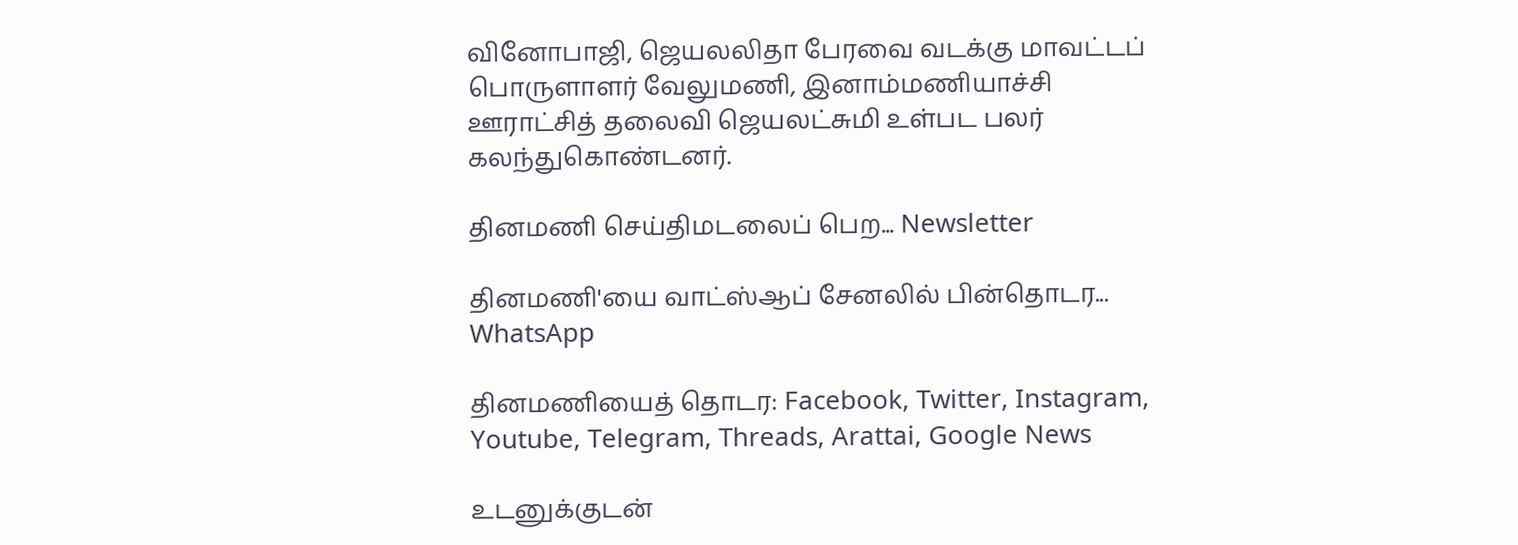வினோபாஜி, ஜெயலலிதா பேரவை வடக்கு மாவட்டப் பொருளாளர் வேலுமணி, இனாம்மணியாச்சி ஊராட்சித் தலைவி ஜெயலட்சுமி உள்பட பலர் கலந்துகொண்டனர்.

தினமணி செய்திமடலைப் பெற... Newsletter

தினமணி'யை வாட்ஸ்ஆப் சேனலில் பின்தொடர... WhatsApp

தினமணியைத் தொடர: Facebook, Twitter, Instagram, Youtube, Telegram, Threads, Arattai, Google News

உடனுக்குடன்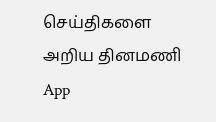செய்திகளை அறிய தினமணி App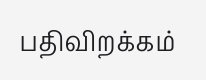பதிவிறக்கம்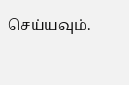செய்யவும்.